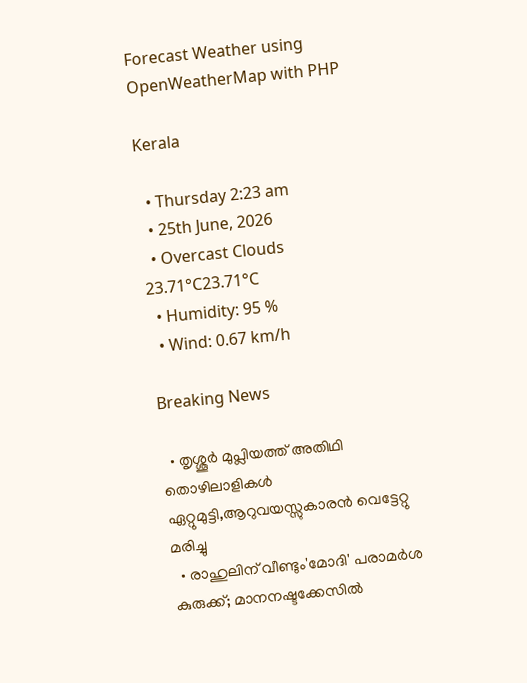Forecast Weather using OpenWeatherMap with PHP

Kerala

  • Thursday 2:23 am
  • 25th June, 2026
  • Overcast Clouds
23.71°C23.71°C
  • Humidity: 95 %
  • Wind: 0.67 km/h

Breaking News

  • തൃശ്ശൂർ മുപ്ലിയത്ത് അതിഥി തൊഴിലാളികൾ ഏറ്റുമുട്ടി,ആറുവയസ്സുകാരൻ വെട്ടേറ്റു മരിച്ചു
  • രാഹുലിന് വീണ്ടും'മോദി' പരാമര്‍ശ കുരുക്ക്; മാനനഷ്ടക്കേസിൽ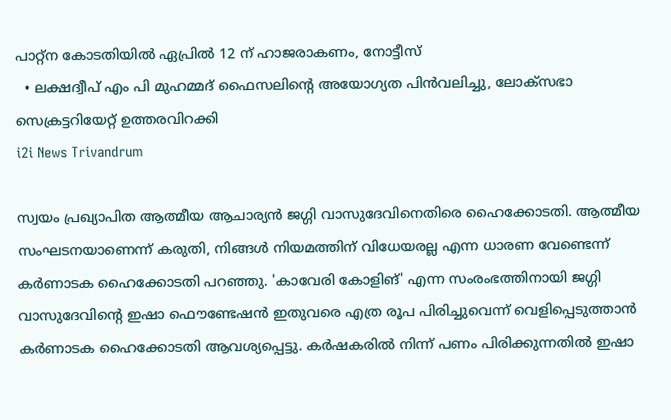പാറ്റ്ന കോടതിയിൽ ഏപ്രിൽ 12 ന് ഹാജരാകണം, നോട്ടീസ്
  • ലക്ഷദ്വീപ് എം പി മുഹമ്മദ് ഫൈസലിൻ്റെ അയോഗ്യത പിൻവലിച്ചു, ലോക്സഭാ  സെക്രട്ടറിയേറ്റ് ഉത്തരവിറക്കി
i2i News Trivandrum

സ്വയം പ്രഖ്യാപിത ആത്മീയ ആചാര്യൻ ജഗ്ഗി വാസുദേവിനെതിരെ ഹൈക്കോടതി. ആത്മീയ സംഘടനയാണെന്ന് കരുതി, നിങ്ങൾ നിയമത്തിന് വിധേയരല്ല എന്ന ധാരണ വേണ്ടെന്ന് കര്‍ണാടക ഹൈക്കോടതി പറഞ്ഞു. 'കാവേരി കോളിങ്' എന്ന സംരംഭത്തിനായി ജഗ്ഗി വാസുദേവിന്റെ ഇഷാ ഫൌണ്ടേഷൻ ഇതുവരെ എത്ര രൂപ പിരിച്ചുവെന്ന് വെളിപ്പെടുത്താൻ കർണാടക ഹൈക്കോടതി ആവശ്യപ്പെട്ടു. കർഷകരിൽ നിന്ന് പണം പിരിക്കുന്നതില്‍ ഇഷാ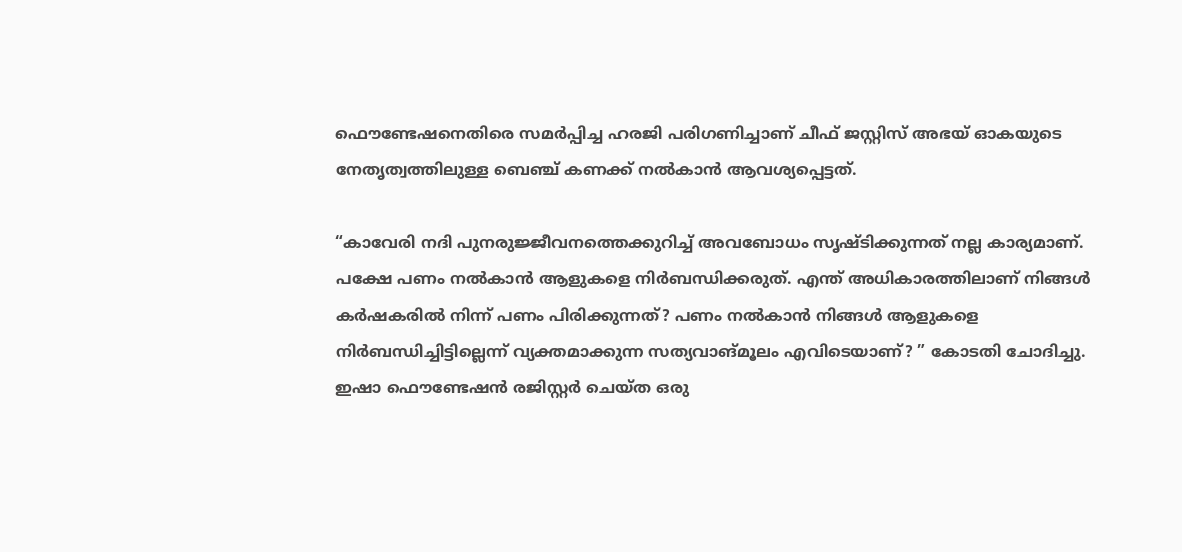ഫൌണ്ടേഷനെതിരെ സമർപ്പിച്ച ഹരജി പരിഗണിച്ചാണ് ചീഫ് ജസ്റ്റിസ് അഭയ് ഓകയുടെ നേതൃത്വത്തിലുള്ള ബെഞ്ച് കണക്ക് നല്‍കാന്‍ ആവശ്യപ്പെട്ടത്.

“കാവേരി നദി പുനരുജ്ജീവനത്തെക്കുറിച്ച് അവബോധം സൃഷ്ടിക്കുന്നത് നല്ല കാര്യമാണ്. പക്ഷേ പണം നൽകാൻ ആളുകളെ നിർബന്ധിക്കരുത്. എന്ത് അധികാരത്തിലാണ് നിങ്ങൾ കർഷകരിൽ നിന്ന് പണം പിരിക്കുന്നത്? പണം നൽകാൻ നിങ്ങൾ ആളുകളെ നിർബന്ധിച്ചിട്ടില്ലെന്ന് വ്യക്തമാക്കുന്ന സത്യവാങ്മൂലം എവിടെയാണ്? ” കോടതി ചോദിച്ചു. ഇഷാ ഫൌണ്ടേഷൻ രജിസ്റ്റർ ചെയ്ത ഒരു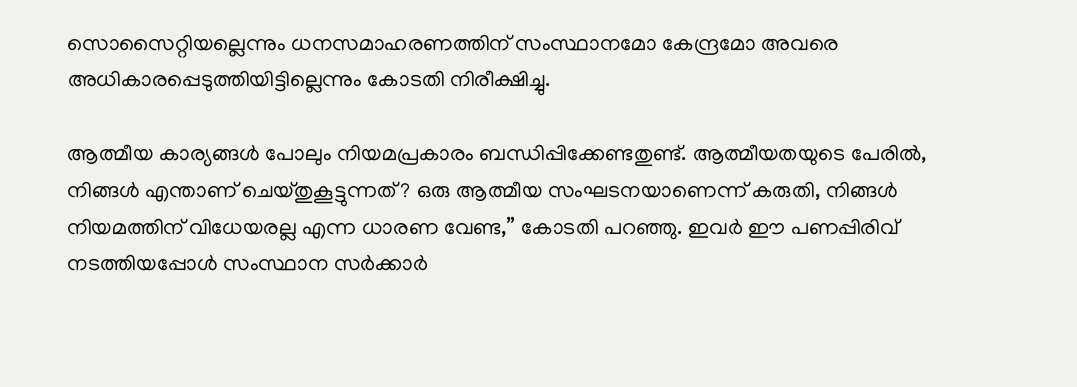സൊസൈറ്റിയല്ലെന്നും ധനസമാഹരണത്തിന് സംസ്ഥാനമോ കേന്ദ്രമോ അവരെ അധികാരപ്പെടുത്തിയിട്ടില്ലെന്നും കോടതി നിരീക്ഷിച്ചു.

ആത്മീയ കാര്യങ്ങൾ പോലും നിയമപ്രകാരം ബന്ധിപ്പിക്കേണ്ടതുണ്ട്. ആത്മീയതയുടെ പേരിൽ, നിങ്ങൾ എന്താണ് ചെയ്തുകൂട്ടുന്നത്? ഒരു ആത്മീയ സംഘടനയാണെന്ന് കരുതി, നിങ്ങൾ നിയമത്തിന് വിധേയരല്ല എന്ന ധാരണ വേണ്ട,” കോടതി പറഞ്ഞു. ഇവര്‍ ഈ പണപ്പിരിവ് നടത്തിയപ്പോള്‍ സംസ്ഥാന സര്‍ക്കാര്‍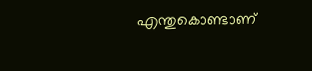എന്തുകൊണ്ടാണ്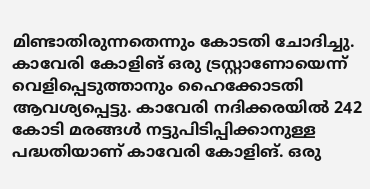മിണ്ടാതിരുന്നതെന്നും കോടതി ചോദിച്ചു. കാവേരി കോളിങ് ഒരു ട്രസ്റ്റാണോയെന്ന് വെളിപ്പെടുത്താനും ഹൈക്കോടതി ആവശ്യപ്പെട്ടു. കാവേരി നദിക്കരയിൽ 242 കോടി മരങ്ങൾ നട്ടുപിടിപ്പിക്കാനുള്ള പദ്ധതിയാണ് കാവേരി കോളിങ്. ഒരു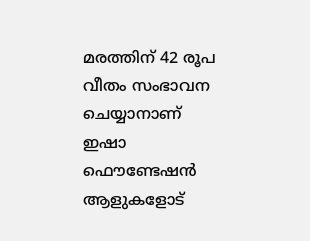മരത്തിന് 42 രൂപ വീതം സംഭാവന ചെയ്യാനാണ് ഇഷാ ഫൌണ്ടേഷൻ ആളുകളോട്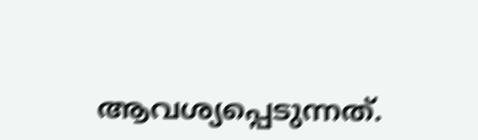ആവശ്യപ്പെടുന്നത്.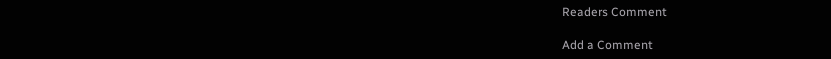Readers Comment

Add a Comment